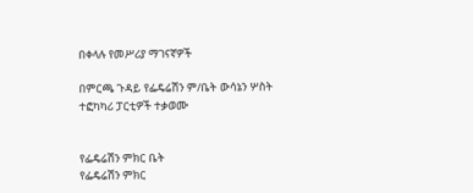በቀላሉ የመሥሪያ ማገናኛዎች

በምርጫ ጉዳይ የፌዴሬሽን ም/ቤት ውሳኔን ሦስት ተፎካካሪ ፓርቲዎች ተቃወሙ


የፌዴሬሽን ምክር ቤት
የፌዴሬሽን ምክር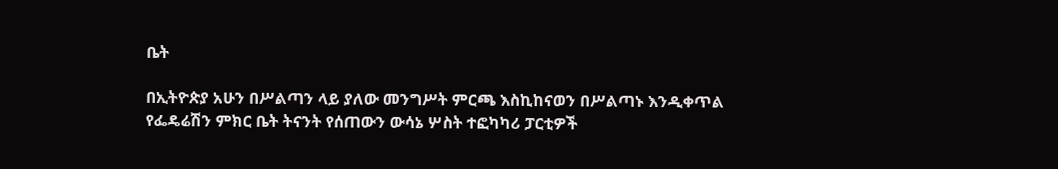ቤት

በኢትዮጵያ አሁን በሥልጣን ላይ ያለው መንግሥት ምርጫ እስኪከናወን በሥልጣኑ እንዲቀጥል የፌዴሬሽን ምክር ቤት ትናንት የሰጠውን ውሳኔ ሦስት ተፎካካሪ ፓርቲዎች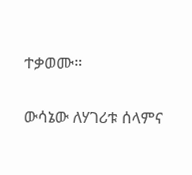ተቃወሙ።

ውሳኔው ለሃገሪቱ ሰላምና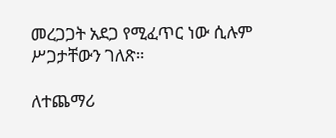መረጋጋት አደጋ የሚፈጥር ነው ሲሉም ሥጋታቸውን ገለጽ።

ለተጨማሪ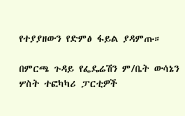የተያያዘውን የድምፅ ፋይል ያዳምጡ።

በምርጫ ጉዳይ የፌዴሬሽን ም/ቤት ውሳኔን ሦስት ተፎካካሪ ፓርቲዎች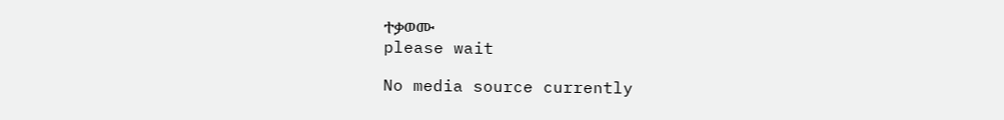ተቃወሙ
please wait

No media source currently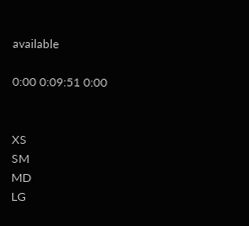available

0:00 0:09:51 0:00


XS
SM
MD
LG